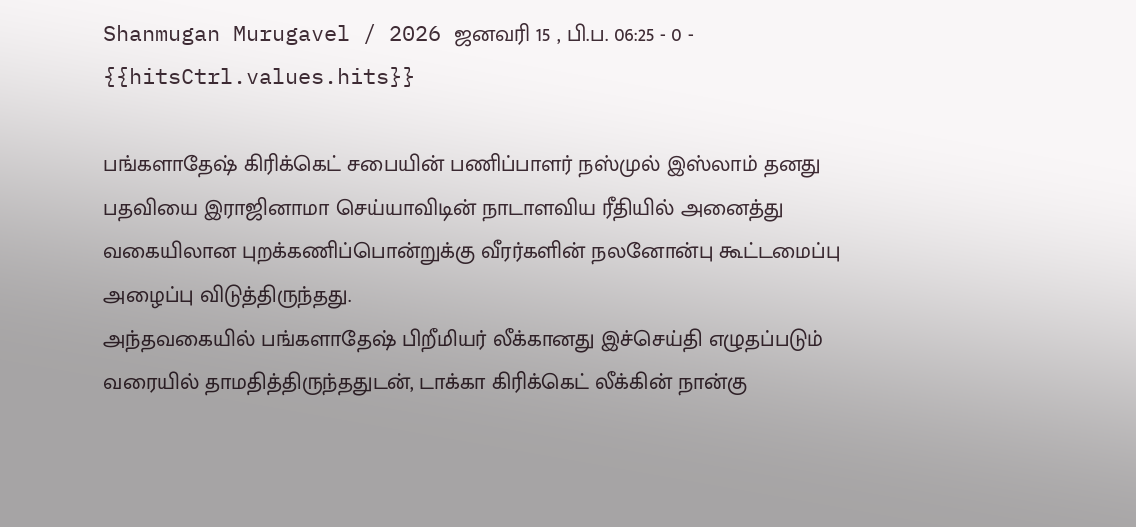Shanmugan Murugavel / 2026 ஜனவரி 15 , பி.ப. 06:25 - 0 - {{hitsCtrl.values.hits}}

பங்களாதேஷ் கிரிக்கெட் சபையின் பணிப்பாளர் நஸ்முல் இஸ்லாம் தனது பதவியை இராஜினாமா செய்யாவிடின் நாடாளவிய ரீதியில் அனைத்து வகையிலான புறக்கணிப்பொன்றுக்கு வீரர்களின் நலனோன்பு கூட்டமைப்பு அழைப்பு விடுத்திருந்தது.
அந்தவகையில் பங்களாதேஷ் பிறீமியர் லீக்கானது இச்செய்தி எழுதப்படும் வரையில் தாமதித்திருந்ததுடன், டாக்கா கிரிக்கெட் லீக்கின் நான்கு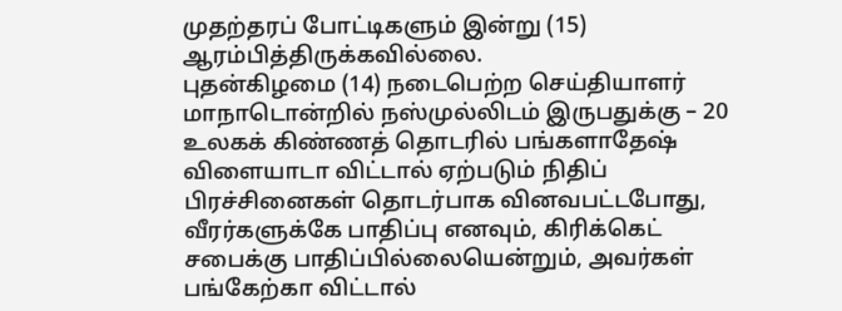முதற்தரப் போட்டிகளும் இன்று (15) ஆரம்பித்திருக்கவில்லை.
புதன்கிழமை (14) நடைபெற்ற செய்தியாளர் மாநாடொன்றில் நஸ்முல்லிடம் இருபதுக்கு – 20 உலகக் கிண்ணத் தொடரில் பங்களாதேஷ் விளையாடா விட்டால் ஏற்படும் நிதிப் பிரச்சினைகள் தொடர்பாக வினவபட்டபோது, வீரர்களுக்கே பாதிப்பு எனவும், கிரிக்கெட் சபைக்கு பாதிப்பில்லையென்றும், அவர்கள் பங்கேற்கா விட்டால்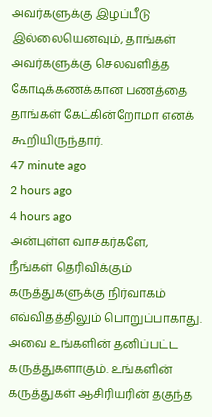அவர்களுக்கு இழப்பீடு இல்லையெனவும், தாங்கள் அவர்களுக்கு செலவளித்த கோடிக்கணக்கான பணத்தை தாங்கள் கேட்கின்றோமா எனக் கூறியிருந்தார்.
47 minute ago
2 hours ago
4 hours ago
அன்புள்ள வாசகர்களே,
நீங்கள் தெரிவிக்கும் கருத்துகளுக்கு நிர்வாகம் எவ்விதத்திலும் பொறுப்பாகாது. அவை உங்களின் தனிப்பட்ட கருத்துகளாகும். உங்களின் கருத்துகள் ஆசிரியரின் தகுந்த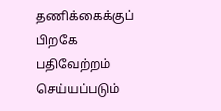தணிக்கைக்குப் பிறகே பதிவேற்றம் செய்யப்படும்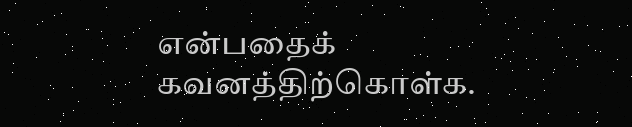என்பதைக் கவனத்திற்கொள்க.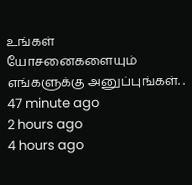உங்கள் யோசனைகளையும் எங்களுக்கு அனுப்புங்கள். .
47 minute ago
2 hours ago
4 hours ago